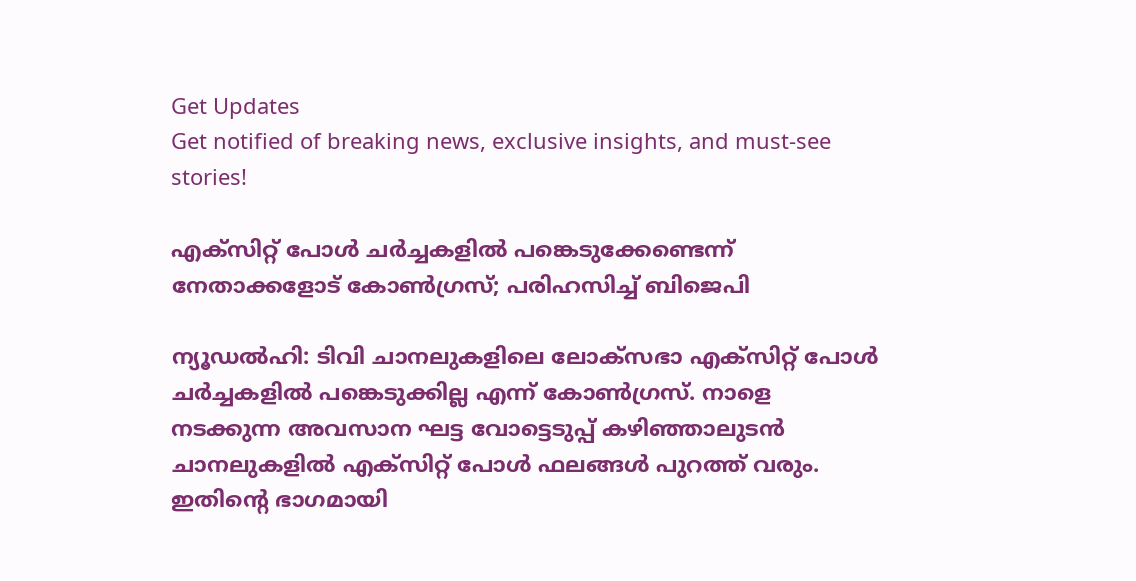Get Updates
Get notified of breaking news, exclusive insights, and must-see stories!

എക്‌സിറ്റ് പോള്‍ ചര്‍ച്ചകളില്‍ പങ്കെടുക്കേണ്ടെന്ന് നേതാക്കളോട് കോണ്‍ഗ്രസ്; പരിഹസിച്ച് ബിജെപി

ന്യൂഡല്‍ഹി: ടിവി ചാനലുകളിലെ ലോക്സഭാ എക്സിറ്റ് പോള്‍ ചര്‍ച്ചകളില്‍ പങ്കെടുക്കില്ല എന്ന് കോണ്‍ഗ്രസ്. നാളെ നടക്കുന്ന അവസാന ഘട്ട വോട്ടെടുപ്പ് കഴിഞ്ഞാലുടന്‍ ചാനലുകളില്‍ എക്‌സിറ്റ് പോള്‍ ഫലങ്ങള്‍ പുറത്ത് വരും. ഇതിന്റെ ഭാഗമായി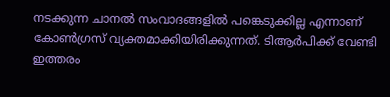നടക്കുന്ന ചാനല്‍ സംവാദങ്ങളില്‍ പങ്കെടുക്കില്ല എന്നാണ് കോണ്‍ഗ്രസ് വ്യക്തമാക്കിയിരിക്കുന്നത്. ടിആര്‍പിക്ക് വേണ്ടി ഇത്തരം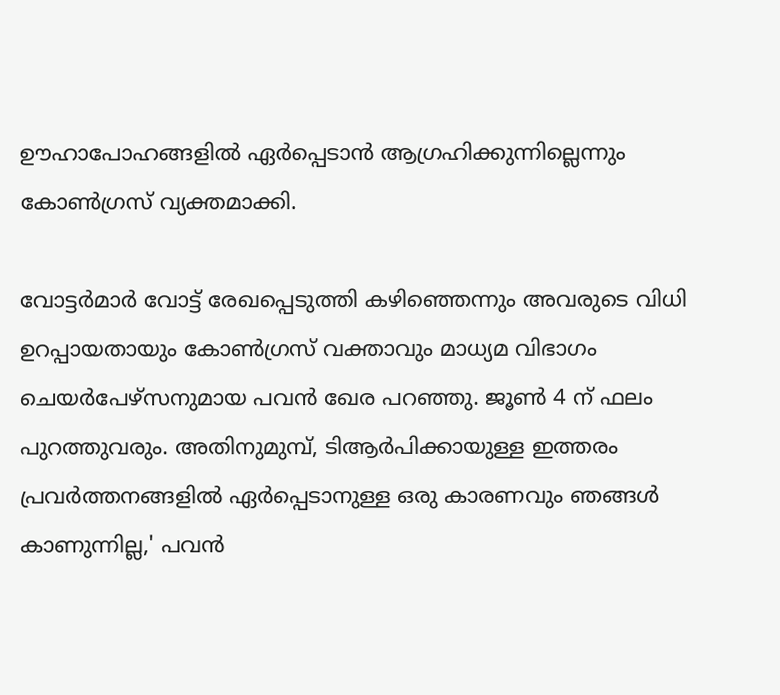ഊഹാപോഹങ്ങളില്‍ ഏര്‍പ്പെടാന്‍ ആഗ്രഹിക്കുന്നില്ലെന്നും കോണ്‍ഗ്രസ് വ്യക്തമാക്കി.

വോട്ടര്‍മാര്‍ വോട്ട് രേഖപ്പെടുത്തി കഴിഞ്ഞെന്നും അവരുടെ വിധി ഉറപ്പായതായും കോണ്‍ഗ്രസ് വക്താവും മാധ്യമ വിഭാഗം ചെയര്‍പേഴ്‌സനുമായ പവന്‍ ഖേര പറഞ്ഞു. ജൂണ്‍ 4 ന് ഫലം പുറത്തുവരും. അതിനുമുമ്പ്, ടിആര്‍പിക്കായുള്ള ഇത്തരം പ്രവര്‍ത്തനങ്ങളില്‍ ഏര്‍പ്പെടാനുള്ള ഒരു കാരണവും ഞങ്ങള്‍ കാണുന്നില്ല,' പവന്‍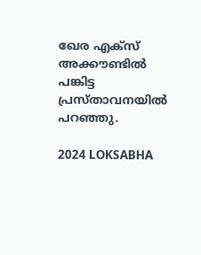ഖേര എക്സ് അക്കൗണ്ടില്‍ പങ്കിട്ട പ്രസ്താവനയില്‍ പറഞ്ഞു.

2024 LOKSABHA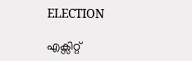ELECTION

എക്സിറ്റ്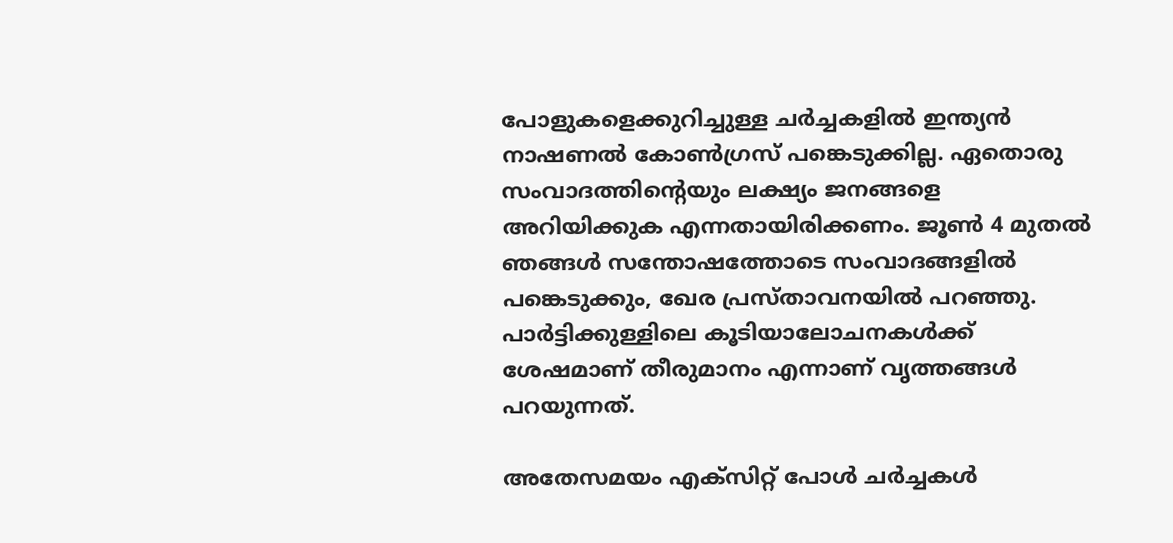പോളുകളെക്കുറിച്ചുള്ള ചര്‍ച്ചകളില്‍ ഇന്ത്യന്‍ നാഷണല്‍ കോണ്‍ഗ്രസ് പങ്കെടുക്കില്ല. ഏതൊരു സംവാദത്തിന്റെയും ലക്ഷ്യം ജനങ്ങളെ അറിയിക്കുക എന്നതായിരിക്കണം. ജൂണ്‍ 4 മുതല്‍ ഞങ്ങള്‍ സന്തോഷത്തോടെ സംവാദങ്ങളില്‍ പങ്കെടുക്കും, ഖേര പ്രസ്താവനയില്‍ പറഞ്ഞു. പാര്‍ട്ടിക്കുള്ളിലെ കൂടിയാലോചനകള്‍ക്ക് ശേഷമാണ് തീരുമാനം എന്നാണ് വൃത്തങ്ങള്‍ പറയുന്നത്.

അതേസമയം എക്സിറ്റ് പോള്‍ ചര്‍ച്ചകള്‍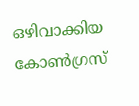ഒഴിവാക്കിയ കോണ്‍ഗ്രസ്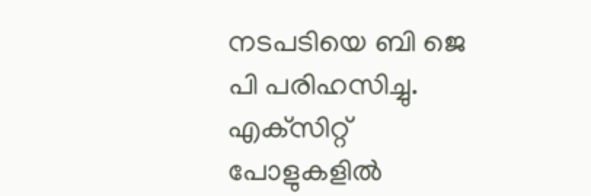നടപടിയെ ബി ജെ പി പരിഹസിച്ചു. എക്‌സിറ്റ് പോളുകളില്‍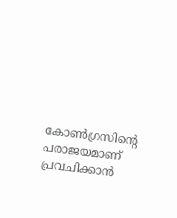കോണ്‍ഗ്രസിന്റെ പരാജയമാണ് പ്രവചിക്കാന്‍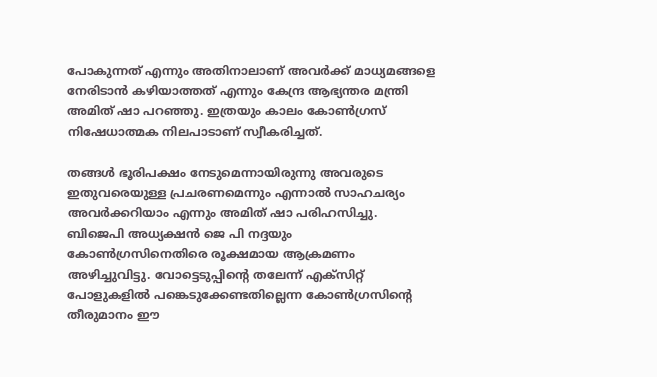പോകുന്നത് എന്നും അതിനാലാണ് അവര്‍ക്ക് മാധ്യമങ്ങളെ നേരിടാന്‍ കഴിയാത്തത് എന്നും കേന്ദ്ര ആഭ്യന്തര മന്ത്രി അമിത് ഷാ പറഞ്ഞു. ഇത്രയും കാലം കോണ്‍ഗ്രസ് നിഷേധാത്മക നിലപാടാണ് സ്വീകരിച്ചത്.

തങ്ങള്‍ ഭൂരിപക്ഷം നേടുമെന്നായിരുന്നു അവരുടെ ഇതുവരെയുള്ള പ്രചരണമെന്നും എന്നാല്‍ സാഹചര്യം അവര്‍ക്കറിയാം എന്നും അമിത് ഷാ പരിഹസിച്ചു. ബിജെപി അധ്യക്ഷന്‍ ജെ പി നദ്ദയും കോണ്‍ഗ്രസിനെതിരെ രൂക്ഷമായ ആക്രമണം അഴിച്ചുവിട്ടു. വോട്ടെടുപ്പിന്റെ തലേന്ന് എക്‌സിറ്റ് പോളുകളില്‍ പങ്കെടുക്കേണ്ടതില്ലെന്ന കോണ്‍ഗ്രസിന്റെ തീരുമാനം ഈ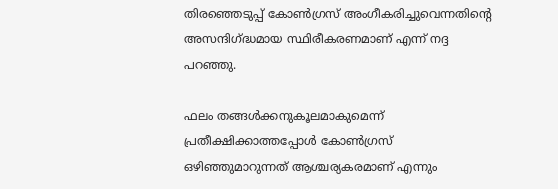തിരഞ്ഞെടുപ്പ് കോണ്‍ഗ്രസ് അംഗീകരിച്ചുവെന്നതിന്റെ അസന്ദിഗ്ദ്ധമായ സ്ഥിരീകരണമാണ് എന്ന് നദ്ദ പറഞ്ഞു.

ഫലം തങ്ങള്‍ക്കനുകൂലമാകുമെന്ന് പ്രതീക്ഷിക്കാത്തപ്പോള്‍ കോണ്‍ഗ്രസ് ഒഴിഞ്ഞുമാറുന്നത് ആശ്ചര്യകരമാണ് എന്നും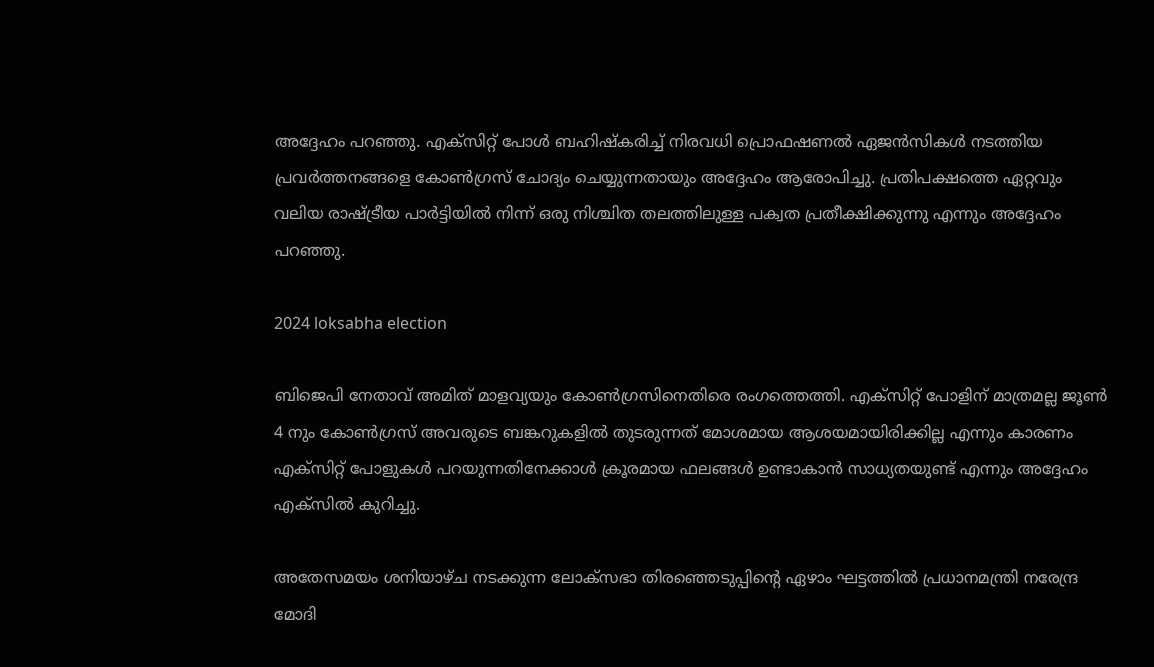അദ്ദേഹം പറഞ്ഞു. എക്സിറ്റ് പോള്‍ ബഹിഷ്‌കരിച്ച് നിരവധി പ്രൊഫഷണല്‍ ഏജന്‍സികള്‍ നടത്തിയ പ്രവര്‍ത്തനങ്ങളെ കോണ്‍ഗ്രസ് ചോദ്യം ചെയ്യുന്നതായും അദ്ദേഹം ആരോപിച്ചു. പ്രതിപക്ഷത്തെ ഏറ്റവും വലിയ രാഷ്ട്രീയ പാര്‍ട്ടിയില്‍ നിന്ന് ഒരു നിശ്ചിത തലത്തിലുള്ള പക്വത പ്രതീക്ഷിക്കുന്നു എന്നും അദ്ദേഹം പറഞ്ഞു.

2024 loksabha election

ബിജെപി നേതാവ് അമിത് മാളവ്യയും കോണ്‍ഗ്രസിനെതിരെ രംഗത്തെത്തി. എക്‌സിറ്റ് പോളിന് മാത്രമല്ല ജൂണ്‍ 4 നും കോണ്‍ഗ്രസ് അവരുടെ ബങ്കറുകളില്‍ തുടരുന്നത് മോശമായ ആശയമായിരിക്കില്ല എന്നും കാരണം എക്സിറ്റ് പോളുകള്‍ പറയുന്നതിനേക്കാള്‍ ക്രൂരമായ ഫലങ്ങള്‍ ഉണ്ടാകാന്‍ സാധ്യതയുണ്ട് എന്നും അദ്ദേഹം എക്‌സില്‍ കുറിച്ചു.

അതേസമയം ശനിയാഴ്ച നടക്കുന്ന ലോക്സഭാ തിരഞ്ഞെടുപ്പിന്റെ ഏഴാം ഘട്ടത്തില്‍ പ്രധാനമന്ത്രി നരേന്ദ്ര മോദി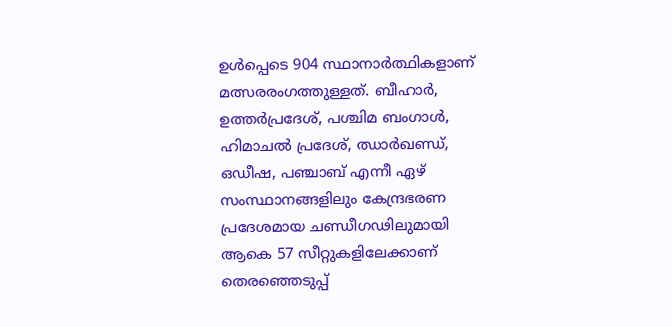ഉള്‍പ്പെടെ 904 സ്ഥാനാര്‍ത്ഥികളാണ് മത്സരരംഗത്തുള്ളത്. ബീഹാര്‍, ഉത്തര്‍പ്രദേശ്, പശ്ചിമ ബംഗാള്‍, ഹിമാചല്‍ പ്രദേശ്, ഝാര്‍ഖണ്ഡ്, ഒഡീഷ, പഞ്ചാബ് എന്നീ ഏഴ് സംസ്ഥാനങ്ങളിലും കേന്ദ്രഭരണ പ്രദേശമായ ചണ്ഡീഗഢിലുമായി ആകെ 57 സീറ്റുകളിലേക്കാണ് തെരഞ്ഞെടുപ്പ്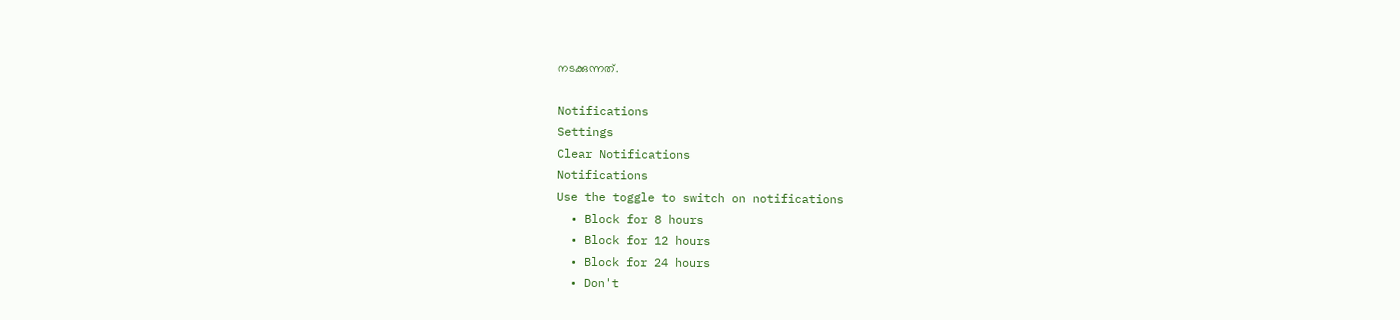നടക്കുന്നത്.

Notifications
Settings
Clear Notifications
Notifications
Use the toggle to switch on notifications
  • Block for 8 hours
  • Block for 12 hours
  • Block for 24 hours
  • Don't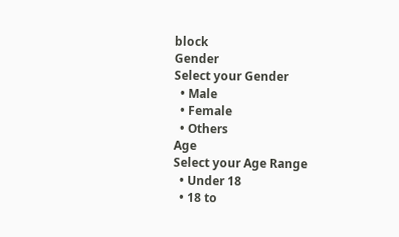block
Gender
Select your Gender
  • Male
  • Female
  • Others
Age
Select your Age Range
  • Under 18
  • 18 to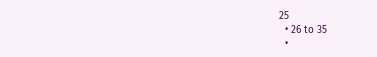25
  • 26 to 35
  •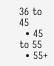36 to 45
  • 45 to 55
  • 55+